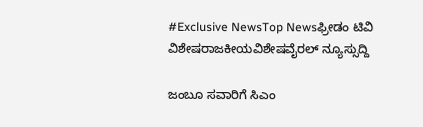#Exclusive NewsTop Newsಫ್ರೀಡಂ ಟಿವಿ ವಿಶೇಷರಾಜಕೀಯವಿಶೇಷವೈರಲ್ ನ್ಯೂಸ್ಸುದ್ದಿ

ಜಂಬೂ ಸವಾರಿಗೆ ಸಿಎಂ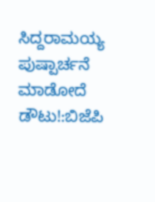ಸಿದ್ದರಾಮಯ್ಯ ಪುಷ್ಪಾರ್ಚನೆ ಮಾಡೋದೆ ಡೌಟು!:ಬಿಜೆಪಿ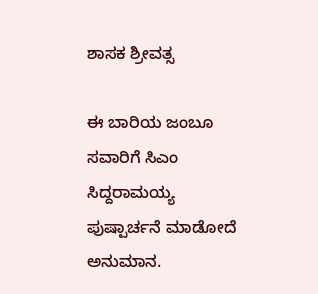ಶಾಸಕ ಶ್ರೀವತ್ಸ

ಈ ಬಾರಿಯ ಜಂಬೂ ಸವಾರಿಗೆ ಸಿಎಂ ಸಿದ್ದರಾಮಯ್ಯ ಪುಷ್ಪಾರ್ಚನೆ ಮಾಡೋದೆ ಅನುಮಾನ.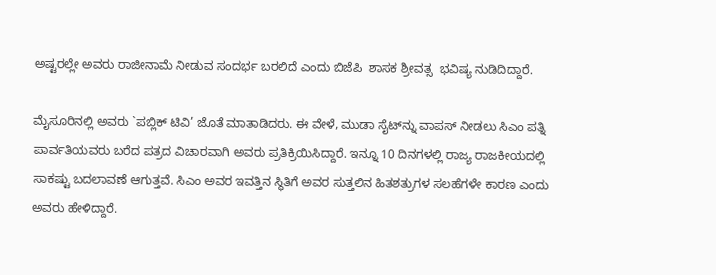ಅಷ್ಟರಲ್ಲೇ ಅವರು ರಾಜೀನಾಮೆ ನೀಡುವ ಸಂದರ್ಭ ಬರಲಿದೆ ಎಂದು ಬಿಜೆಪಿ  ಶಾಸಕ ಶ್ರೀವತ್ಸ  ಭವಿಷ್ಯ ನುಡಿದಿದ್ದಾರೆ.

ಮೈಸೂರಿನಲ್ಲಿ ಅವರು `ಪಬ್ಲಿಕ್ ಟಿವಿ’ ಜೊತೆ ಮಾತಾಡಿದರು. ಈ ವೇಳೆ, ಮುಡಾ ಸೈಟ್‍ನ್ನು ವಾಪಸ್ ನೀಡಲು ಸಿಎಂ ಪತ್ನಿ ಪಾರ್ವತಿಯವರು ಬರೆದ ಪತ್ರದ ವಿಚಾರವಾಗಿ ಅವರು ಪ್ರತಿಕ್ರಿಯಿಸಿದ್ದಾರೆ. ಇನ್ನೂ 10 ದಿನಗಳಲ್ಲಿ ರಾಜ್ಯ ರಾಜಕೀಯದಲ್ಲಿ ಸಾಕಷ್ಟು ಬದಲಾವಣೆ ಆಗುತ್ತವೆ. ಸಿಎಂ ಅವರ ಇವತ್ತಿನ ಸ್ಥಿತಿಗೆ ಅವರ ಸುತ್ತಲಿನ ಹಿತಶತ್ರುಗಳ ಸಲಹೆಗಳೇ ಕಾರಣ ಎಂದು ಅವರು ಹೇಳಿದ್ದಾರೆ.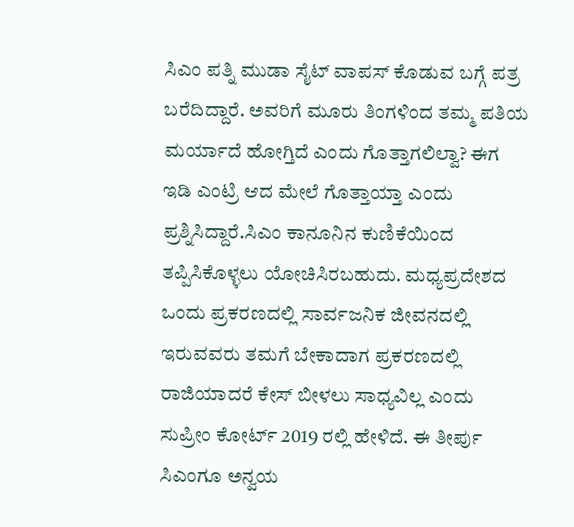ಸಿಎಂ ಪತ್ನಿ ಮುಡಾ ಸೈಟ್ ವಾಪಸ್ ಕೊಡುವ ಬಗ್ಗೆ ಪತ್ರ ಬರೆದಿದ್ದಾರೆ. ಅವರಿಗೆ ಮೂರು ತಿಂಗಳಿಂದ ತಮ್ಮ ಪತಿಯ ಮರ್ಯಾದೆ ಹೋಗ್ತಿದೆ ಎಂದು ಗೊತ್ತಾಗಲಿಲ್ವಾ? ಈಗ ಇಡಿ ಎಂಟ್ರಿ ಆದ ಮೇಲೆ ಗೊತ್ತಾಯ್ತಾ ಎಂದು ಪ್ರಶ್ನಿಸಿದ್ದಾರೆ.ಸಿಎಂ ಕಾನೂನಿನ ಕುಣಿಕೆಯಿಂದ ತಪ್ಪಿಸಿಕೊಳ್ಳಲು ಯೋಚಿಸಿರಬಹುದು. ಮಧ್ಯಪ್ರದೇಶದ ಒಂದು ಪ್ರಕರಣದಲ್ಲಿ ಸಾರ್ವಜನಿಕ ಜೀವನದಲ್ಲಿ ಇರುವವರು ತಮಗೆ ಬೇಕಾದಾಗ ಪ್ರಕರಣದಲ್ಲಿ ರಾಜಿಯಾದರೆ ಕೇಸ್ ಬೀಳಲು ಸಾಧ್ಯವಿಲ್ಲ ಎಂದು ಸುಪ್ರೀಂ ಕೋರ್ಟ್ 2019 ರಲ್ಲಿ ಹೇಳಿದೆ. ಈ ತೀರ್ಪು ಸಿಎಂಗೂ ಅನ್ವಯ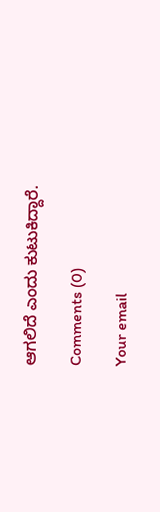ಆಗಲಿದೆ ಎಂದು ಕುಟುಕಿದ್ದಾರೆ.

Comments (0)

Your email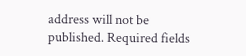address will not be published. Required fields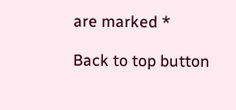are marked *

Back to top button